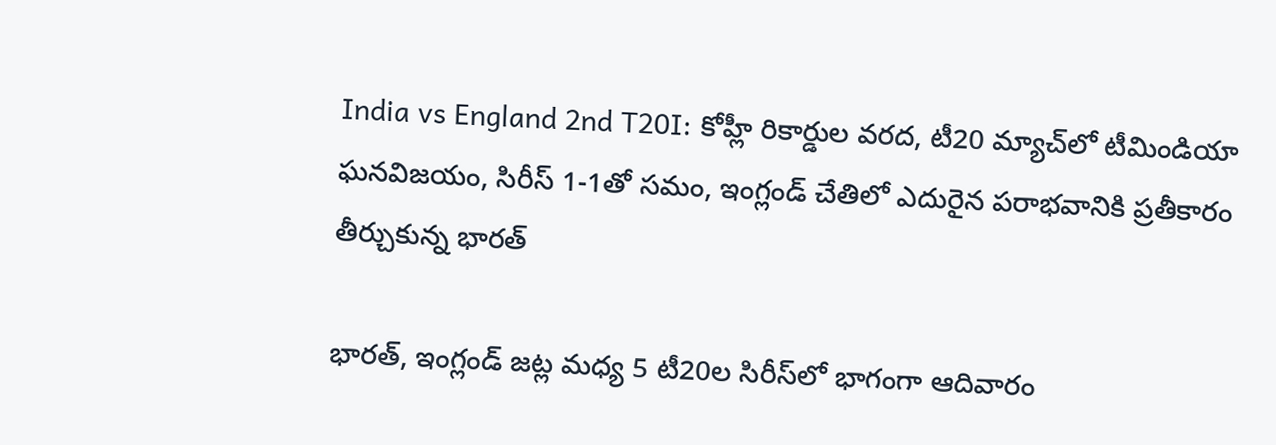India vs England 2nd T20I: కోహ్లీ రికార్డుల వరద, టీ20 మ్యాచ్‌లో టీమిండియా ఘనవిజయం, సిరీస్‌ 1-1తో సమం, ఇంగ్లండ్‌ చేతిలో ఎదురైన పరాభవానికి ప్రతీకారం తీర్చుకున్న భారత్

భారత్‌, ఇంగ్లండ్‌ జట్ల మధ్య 5 టీ20ల సిరీస్‌లో భాగంగా ఆదివారం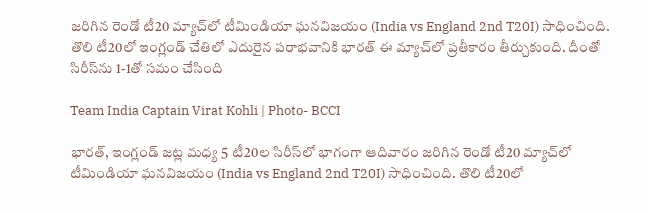జరిగిన రెండో టీ20 మ్యాచ్‌లో టీమిండియా ఘనవిజయం (India vs England 2nd T20I) సాధించింది. తొలి టీ20లో ఇంగ్లండ్‌ చేతిలో ఎదురైన పరాభవానికి భారత్‌ ఈ మ్యాచ్‌లో ప్రతీకారం తీర్చుకుంది. దీంతో సిరీస్‌ను 1-1తో సమం చేసింది

Team India Captain Virat Kohli | Photo- BCCI

భారత్‌, ఇంగ్లండ్‌ జట్ల మధ్య 5 టీ20ల సిరీస్‌లో భాగంగా ఆదివారం జరిగిన రెండో టీ20 మ్యాచ్‌లో టీమిండియా ఘనవిజయం (India vs England 2nd T20I) సాధించింది. తొలి టీ20లో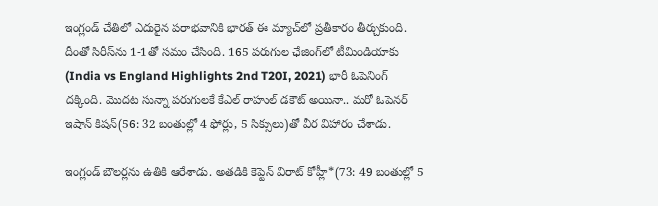ఇంగ్లండ్‌ చేతిలో ఎదురైన పరాభవానికి భారత్‌ ఈ మ్యాచ్‌లో ప్రతీకారం తీర్చుకుంది. దీంతో సిరీస్‌ను 1-1తో సమం చేసింది. 165 పరుగుల ఛేజింగ్‌లో టీమిండియాకు (India vs England Highlights 2nd T20I, 2021) భారీ ఓపెనింగ్ దక్కింది. మొదట సున్నా పరుగులకే కేఎల్ రాహుల్ డకౌట్ అయినా.. మరో ఓపెనర్ ఇషాన్ కిషన్(56: 32 బంతుల్లో 4 ఫోర్లు, 5 సిక్సులు)తో వీర విహారం చేశాడు.

ఇంగ్లండ్ బౌలర్లను ఉతికి ఆరేశాడు. అతడికి కెప్టెన్ విరాట్ కోహ్లీ*(73: 49 బంతుల్లో 5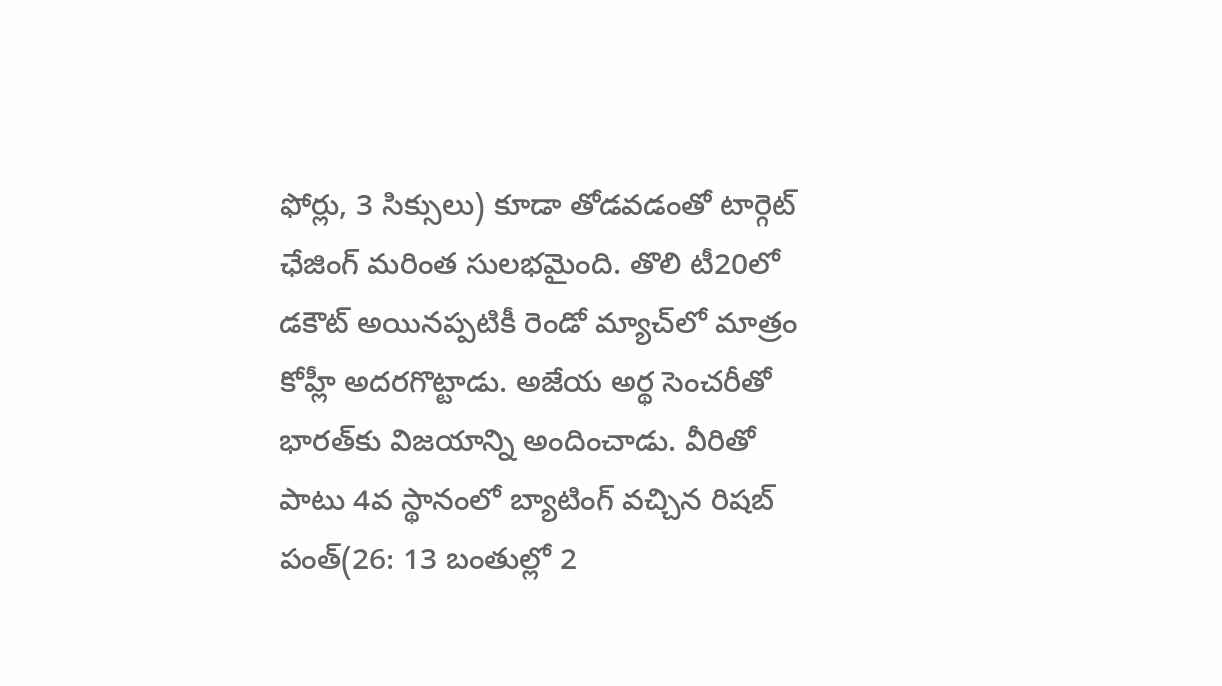ఫోర్లు, 3 సిక్సులు) కూడా తోడవడంతో టార్గెట్‌ ఛేజింగ్ మరింత సులభమైంది. తొలి టీ20లో డకౌట్ అయినప్పటికీ రెండో మ్యాచ్‌లో మాత్రం కోహ్లీ అదరగొట్టాడు. అజేయ అర్థ సెంచరీతో భారత్‌కు విజయాన్ని అందించాడు. వీరితో పాటు 4వ స్థానంలో బ్యాటింగ్ వచ్చిన రిషబ్ పంత్(26: 13 బంతుల్లో 2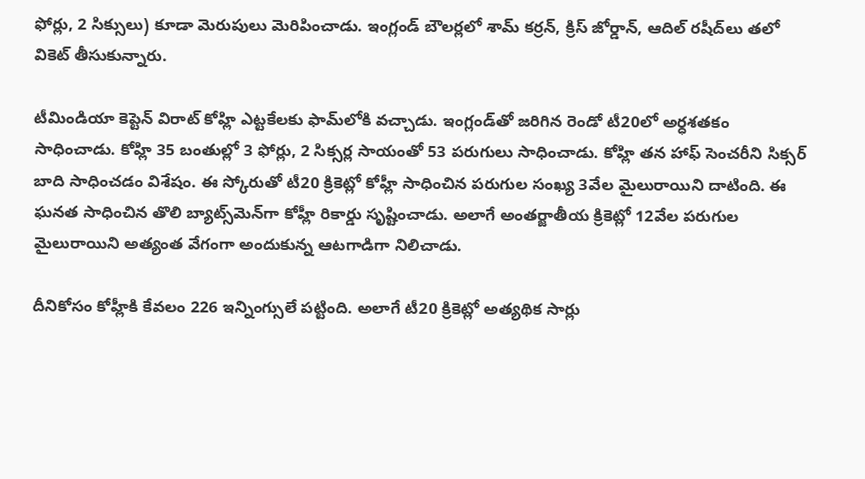ఫోర్లు, 2 సిక్సులు) కూడా మెరుపులు మెరిపించాడు. ఇంగ్లండ్ బౌలర్లలో శామ్ కర్రన్, క్రిస్ జోర్డాన్, ఆదిల్ రషీద్‌లు తలో వికెట్ తీసుకున్నారు.

టీమిండియా కెప్టెన్‌ విరాట్‌ కోహ్లి ఎట్టకేలకు ఫామ్‌లోకి వచ్చాడు. ఇంగ్లండ్‌తో జరిగిన రెండో టీ20లో అర్ధశతకం సాధించాడు. కోహ్లి 35 బంతుల్లో 3 ఫోర్లు, 2 సిక్సర్ల సాయంతో 53 పరుగులు సాధించాడు. కోహ్లి తన హాఫ్‌ సెంచరీని సిక్సర్‌ బాది సాధించడం విశేషం. ఈ స్కోరుతో టీ20 క్రికెట్లో కోహ్లీ సాధించిన పరుగుల సంఖ్య 3వేల మైలురాయిని దాటింది. ఈ ఘనత సాధించిన తొలి బ్యాట్స్‌మెన్‌గా కోహ్లీ రికార్డు సృష్టించాడు. అలాగే అంతర్జాతీయ క్రికెట్లో 12వేల పరుగుల మైలురాయిని అత్యంత వేగంగా అందుకున్న ఆటగాడిగా నిలిచాడు.

దీనికోసం కోహ్లీకి కేవలం 226 ఇన్నింగ్సులే పట్టింది. అలాగే టీ20 క్రికెట్లో అత్యథిక సార్లు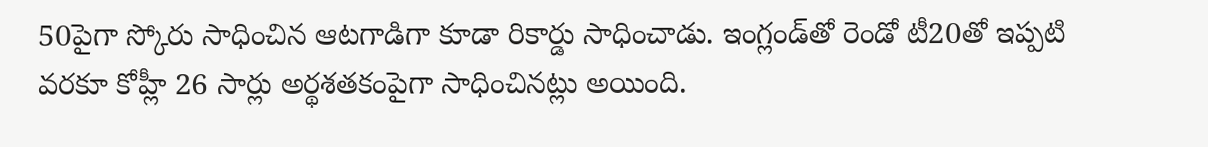50పైగా స్కోరు సాధించిన ఆటగాడిగా కూడా రికార్డు సాధించాడు. ఇంగ్లండ్‌తో రెండో టీ20తో ఇప్పటి వరకూ కోహ్లీ 26 సార్లు అర్థశతకంపైగా సాధించినట్లు అయింది.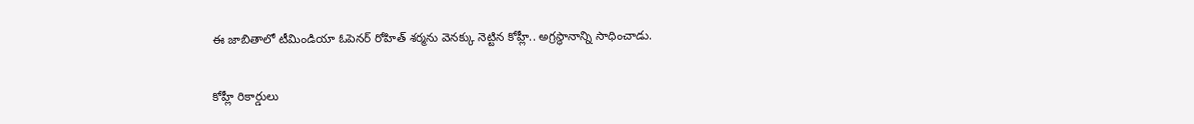ఈ జాబితాలో టీమిండియా ఓపెనర్ రోహిత్ శర్మను వెనక్కు నెట్టిన కోహ్లీ.. అగ్రస్థానాన్ని సాధించాడు.

కోహ్లీ రికార్డులు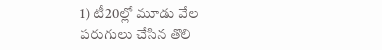1) టీ20ల్లో మూడు వేల పరుగులు చేసిన తొలి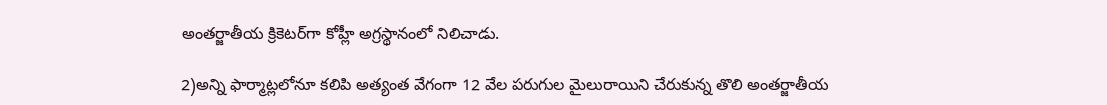అంతర్జాతీయ క్రికెటర్‌గా కోహ్లీ అగ్రస్థానంలో నిలిచాడు.

2)అన్ని ఫార్మాట్లలోనూ కలిపి అత్యంత వేగంగా 12 వేల పరుగుల మైలురాయిని చేరుకున్న తొలి అంతర్జాతీయ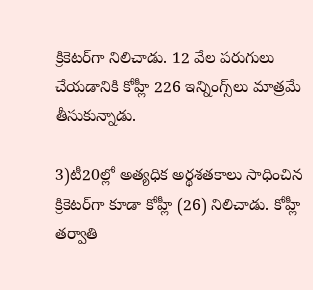క్రికెటర్‌గా నిలిచాడు. 12 వేల పరుగులు చేయడానికి కోహ్లీ 226 ఇన్నింగ్స్‌లు మాత్రమే తీసుకున్నాడు.

3)టీ20ల్లో అత్యధిక అర్థశతకాలు సాధించిన క్రికెటర్‌గా కూడా కోహ్లీ (26) నిలిచాడు. కోహ్లీ తర్వాతి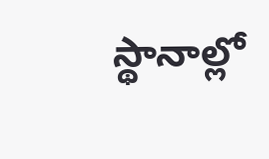స్థానాల్లో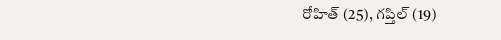రోహిత్ (25), గప్తిల్ (19)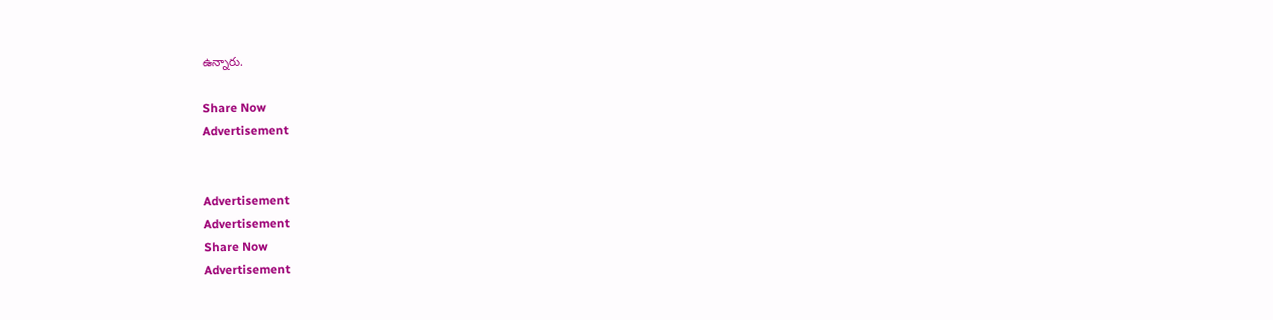ఉన్నారు.

Share Now
Advertisement


Advertisement
Advertisement
Share Now
Advertisement